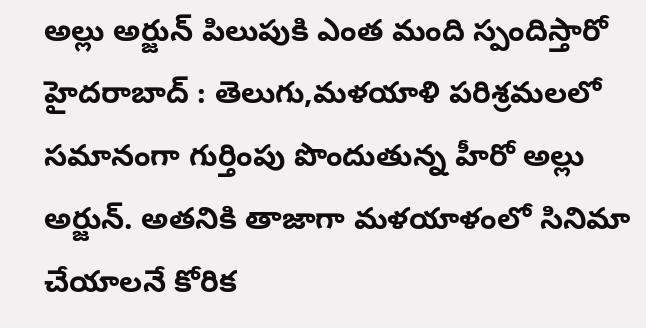అల్లు అర్జున్ పిలుపుకి ఎంత మంది స్పందిస్తారో
హైదరాబాద్ : తెలుగు,మళయాళి పరిశ్రమలలో సమానంగా గుర్తింపు పొందుతున్న హీరో అల్లు అర్జున్. అతనికి తాజాగా మళయాళంలో సినిమా చేయాలనే కోరిక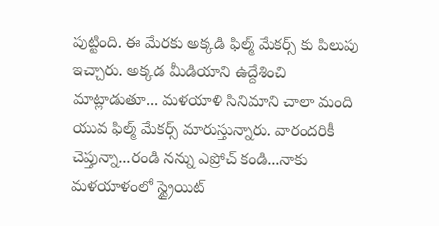పుట్టింది. ఈ మేరకు అక్కడి ఫిల్మ్ మేకర్స్ కు పిలుపు ఇచ్చారు. అక్కడ మీడియాని ఉద్దేశించి మాట్లాడుతూ... మళయాళి సినిమాని చాలా మంది యువ ఫిల్మ్ మేకర్స్ మారుస్తున్నారు. వారందరికీ చెప్తున్నా...రండి నన్ను ఎప్రోచ్ కండి...నాకు మళయాళంలో స్ట్రైయిట్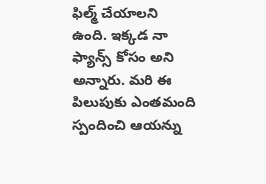ఫిల్మ్ చేయాలని ఉంది. ఇక్కడ నా ఫ్యాన్స్ కోసం అని అన్నారు. మరి ఈ పిలుపుకు ఎంతమంది స్పందించి ఆయన్ను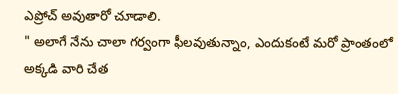ఎప్రోచ్ అవుతారో చూడాలి.
" అలాగే నేను చాలా గర్వంగా ఫీలవుతున్నాం, ఎందుకంటే మరో ప్రాంతంలో అక్కడి వారి చేత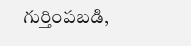గుర్తింపబడి,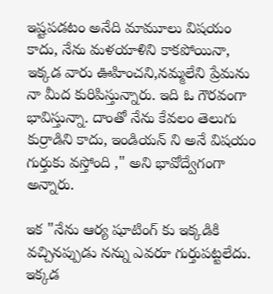ఇష్టపడటం అనేది మామూలు విషయం కాదు, నేను మళయాళిని కాకపోయినా, ఇక్కడ వారు ఊహించని,నమ్మలేని ప్రేమను నా మీద కురిపిస్తున్నారు. ఇది ఓ గౌరవంగా భావిస్తున్నా. దాంతో నేను కేవలం తెలుగు కుర్రాడిని కాదు, ఇండియన్ ని అనే విషయం గుర్తుకు వస్తోంది ," అని భావోద్వేగంగా అన్నారు.

ఇక "నేను ఆర్య షూటింగ్ కు ఇక్కడికి వచ్చినప్పుడు నన్ను ఎవరూ గుర్తుపట్టలేదు. ఇక్కడ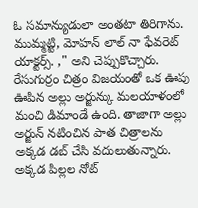ఓ సమాన్యుడులా అంతటా తిరిగాను. ముమ్మట్టి, మోహన్ లాల్ నా ఫేవరెట్ యాక్టర్స్. ," అని చెప్పుకొచ్చారు. రేసుగుర్రం చిత్రం విజయంతో ఒక ఊపు ఊపిన అల్లు అర్జున్కు మలయాళంలో మంచి డిమాండే ఉంది. తాజాగా అల్లు అర్జున్ నటించిన పాత చిత్రాలను అక్కడ డబ్ చేసి వదులుతున్నారు. అక్కడ పిల్లల నోట్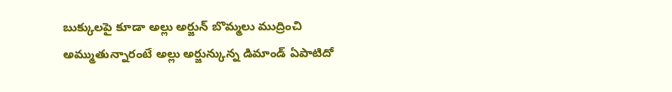బుక్కులపై కూడా అల్లు అర్జున్ బొమ్మలు ముద్రించి అమ్ముతున్నారంటే అల్లు అర్జున్కున్న డిమాండ్ ఏపాటిదో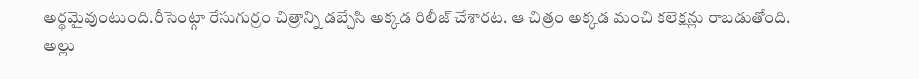అర్థమైవుంటుంది.రీసెంట్గా రేసుగుర్రం చిత్రాన్ని డబ్చేసి అక్కడ రిలీజ్ చేశారట. ఆ చిత్రం అక్కడ మంచి కలెక్షన్లు రాబడుతోంది.
అల్లు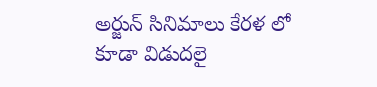అర్జున్ సినిమాలు కేరళ లో కూడా విడుదలై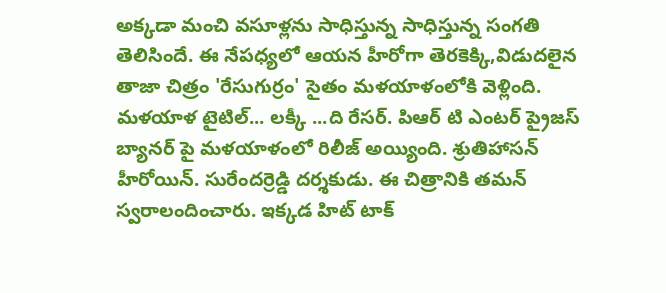అక్కడా మంచి వసూళ్లను సాధిస్తున్న సాధిస్తున్న సంగతి తెలిసిందే. ఈ నేపధ్యలో ఆయన హీరోగా తెరకెక్కి,విడుదలైన తాజా చిత్రం 'రేసుగుర్రం' సైతం మళయాళంలోకి వెళ్లింది. మళయాళ టైటిల్... లక్కీ ...ది రేసర్. పిఆర్ టి ఎంటర్ ప్రైజస్ బ్యానర్ పై మళయాళంలో రిలీజ్ అయ్యింది. శ్రుతిహాసన్ హీరోయిన్. సురేందర్రెడ్డి దర్శకుడు. ఈ చిత్రానికి తమన్ స్వరాలందించారు. ఇక్కడ హిట్ టాక్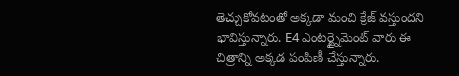తెచ్చుకోవటంతో అక్కడా మంచి క్రేజ్ వస్తుందని భావిస్తున్నారు. E4 ఎంటర్ట్నైమెంట్ వారు ఈ చిత్రాన్ని అక్కడ పంపిణీ చేస్తున్నారు.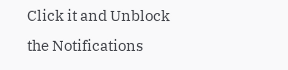Click it and Unblock the Notifications